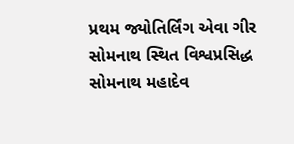પ્રથમ જ્યોતિર્લિંગ એવા ગીર સોમનાથ સ્થિત વિશ્વપ્રસિદ્ધ સોમનાથ મહાદેવ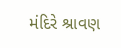મંદિરે શ્રાવણ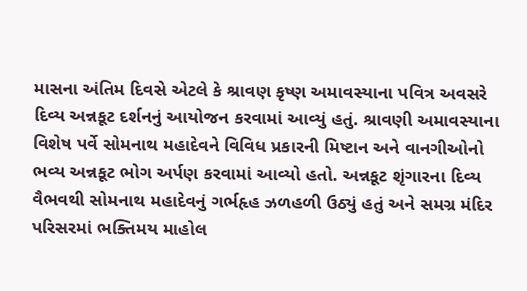માસના અંતિમ દિવસે એટલે કે શ્રાવણ કૃષ્ણ અમાવસ્યાના પવિત્ર અવસરે દિવ્ય અન્નકૂટ દર્શનનું આયોજન કરવામાં આવ્યું હતું. શ્રાવણી અમાવસ્યાના વિશેષ પર્વે સોમનાથ મહાદેવને વિવિધ પ્રકારની મિષ્ટાન અને વાનગીઓનો ભવ્ય અન્નકૂટ ભોગ અર્પણ કરવામાં આવ્યો હતો. અન્નકૂટ શૃંગારના દિવ્ય વૈભવથી સોમનાથ મહાદેવનું ગર્ભહૃહ ઝળહળી ઉઠ્યું હતું અને સમગ્ર મંદિર પરિસરમાં ભક્તિમય માહોલ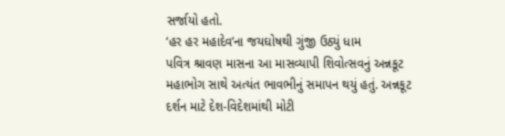સર્જાયો હતો.
‘હર હર મહાદેવ’ના જયઘોષથી ગુંજી ઉઠ્યું ધામ
પવિત્ર શ્રાવણ માસના આ માસવ્યાપી શિવોત્સવનું અન્નકૂટ મહાભોગ સાથે અત્યંત ભાવભીનું સમાપન થયું હતું. અન્નકૂટ દર્શન માટે દેશ-વિદેશમાંથી મોટી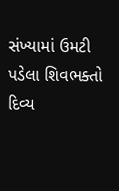સંખ્યામાં ઉમટી પડેલા શિવભક્તો દિવ્ય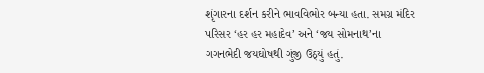શૃંગારના દર્શન કરીને ભાવવિભોર બન્યા હતા. સમગ્ર મંદિર પરિસર ‘હર હર મહાદેવ’ અને ‘જય સોમનાથ’ના ગગનભેદી જયઘોષથી ગુંજી ઉઠ્યું હતું.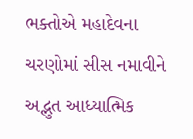ભક્તોએ મહાદેવના ચરણોમાં સીસ નમાવીને અદ્ભુત આધ્યાત્મિક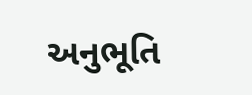અનુભૂતિ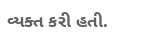વ્યક્ત કરી હતી.